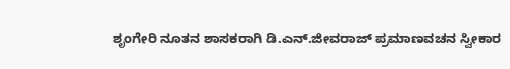ಶೃಂಗೇರಿ ನೂತನ ಶಾಸಕರಾಗಿ ಡಿ.ಎನ್.ಜೀವರಾಜ್‌ ಪ್ರಮಾಣವಚನ ಸ್ವೀಕಾರ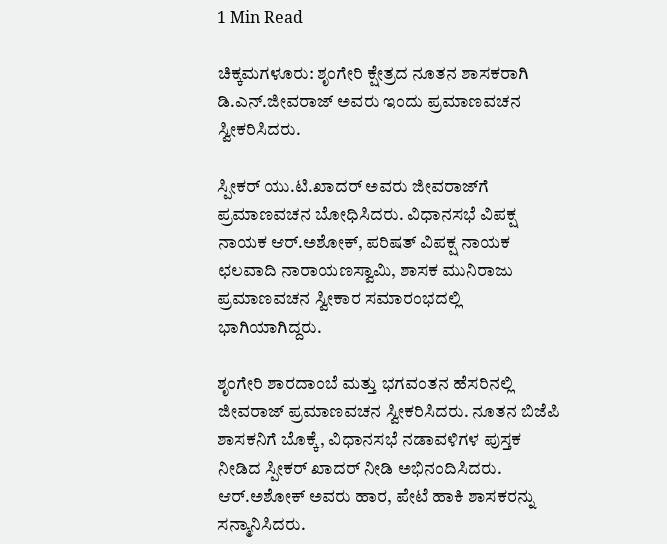1 Min Read

ಚಿಕ್ಕಮಗಳೂರು: ಶೃಂಗೇರಿ ಕ್ಷೇತ್ರದ ನೂತನ ಶಾಸಕರಾಗಿ ಡಿ.ಎನ್.ಜೀವರಾಜ್‌ ಅವರು ಇಂದು ಪ್ರಮಾಣವಚನ ಸ್ವೀಕರಿಸಿದರು.

ಸ್ಪೀಕರ್ ಯು.ಟಿ.ಖಾದರ್ ಅವರು ಜೀವರಾಜ್‌ಗೆ ಪ್ರಮಾಣವಚನ ಬೋಧಿಸಿದರು. ವಿಧಾನಸಭೆ ವಿಪಕ್ಷ ನಾಯಕ ಆರ್‌.ಅಶೋಕ್, ಪರಿಷತ್‌ ವಿಪಕ್ಷ ನಾಯಕ ಛಲವಾದಿ ನಾರಾಯಣಸ್ವಾಮಿ, ಶಾಸಕ ಮುನಿರಾಜು ಪ್ರಮಾಣವಚನ ಸ್ವೀಕಾರ ಸಮಾರಂಭದಲ್ಲಿ ಭಾಗಿಯಾಗಿದ್ದರು.

ಶೃಂಗೇರಿ ಶಾರದಾಂಬೆ ಮತ್ತು ಭಗವಂತನ ಹೆಸರಿನಲ್ಲಿ ಜೀವರಾಜ್ ಪ್ರಮಾಣವಚನ ಸ್ವೀಕರಿಸಿದರು. ನೂತನ ಬಿಜೆಪಿ ಶಾಸಕನಿಗೆ ಬೊಕ್ಕೆ, ವಿಧಾನಸಭೆ ನಡಾವಳಿಗಳ ಪುಸ್ತಕ ನೀಡಿದ ಸ್ಪೀಕರ್ ಖಾದರ್ ನೀಡಿ ಅಭಿನಂದಿಸಿದರು. ಆರ್‌.ಅಶೋಕ್ ಅವರು ಹಾರ, ಪೇಟೆ ಹಾಕಿ ಶಾಸಕರನ್ನು ಸನ್ಮಾನಿಸಿದರು.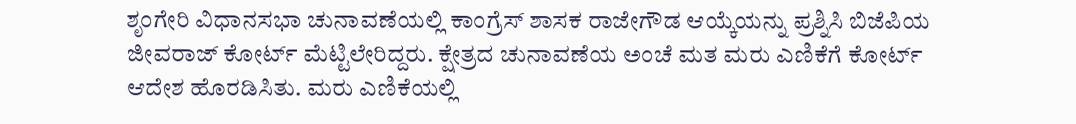ಶೃಂಗೇರಿ ವಿಧಾನಸಭಾ ಚುನಾವಣೆಯಲ್ಲಿ ಕಾಂಗ್ರೆಸ್‌ ಶಾಸಕ ರಾಜೇಗೌಡ ಆಯ್ಕೆಯನ್ನು ಪ್ರಶ್ನಿಸಿ ಬಿಜೆಪಿಯ ಜೀವರಾಜ್‌ ಕೋರ್ಟ್‌ ಮೆಟ್ಟಿಲೇರಿದ್ದರು. ಕ್ಷೇತ್ರದ ಚುನಾವಣೆಯ ಅಂಚೆ ಮತ ಮರು ಎಣಿಕೆಗೆ ಕೋರ್ಟ್‌ ಆದೇಶ ಹೊರಡಿಸಿತು. ಮರು ಎಣಿಕೆಯಲ್ಲಿ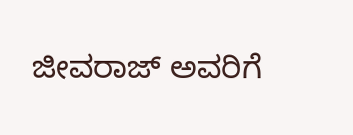ಜೀವರಾಜ್‌ ಅವರಿಗೆ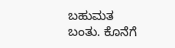ಬಹುಮತ ಬಂತು. ಕೊನೆಗೆ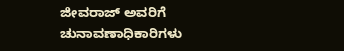ಜೀವರಾಜ್‌ ಅವರಿಗೆ ಚುನಾವಣಾಧಿಕಾರಿಗಳು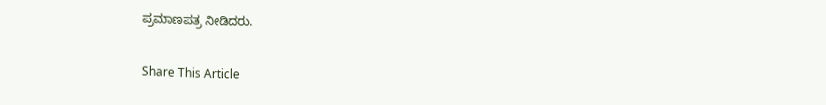ಪ್ರಮಾಣಪತ್ರ ನೀಡಿದರು.

Share This Article